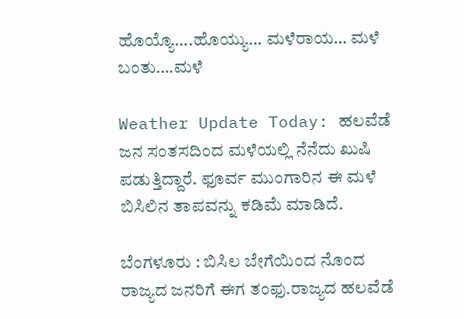ಹೊಯ್ಯೊ….ಹೊಯ್ಯು… ಮಳೆರಾಯ… ಮಳೆ ಬಂತು….ಮಳೆ

Weather Update Today: ಹಲವೆಡೆ ಜನ ಸಂತಸದಿಂದ ಮಳೆಯಲ್ಲಿ ನೆನೆದು ಖುಷಿ ಪಡುತ್ತಿದ್ದಾರೆ. ಫೂರ್ವ ಮುಂಗಾರಿನ ಈ ಮಳೆ ಬಿಸಿಲಿನ ತಾಪವನ್ನು ಕಡಿಮೆ ಮಾಡಿದೆ.

ಬೆಂಗಳೂರು : ಬಿಸಿಲ ಬೇಗೆಯಿಂದ ನೊಂದ ರಾಜ್ಯದ ಜನರಿಗೆ ಈಗ ತಂಫು.ರಾಜ್ಯದ ಹಲವೆಡೆ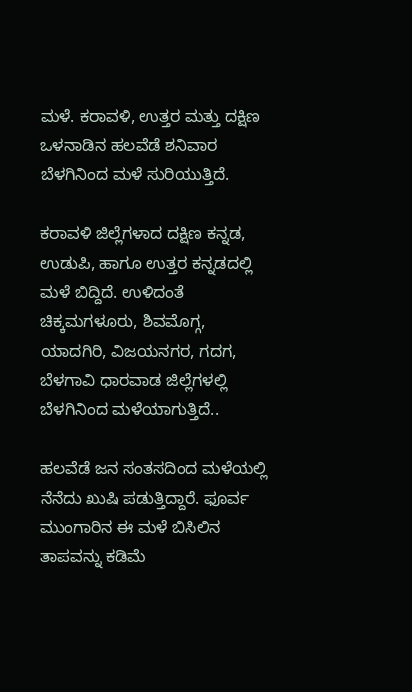ಮಳೆ. ಕರಾವಳಿ, ಉತ್ತರ ಮತ್ತು ದಕ್ಷಿಣ ಒಳನಾಡಿನ ಹಲವೆಡೆ ಶನಿವಾರ ಬೆಳಗಿನಿಂದ ಮಳೆ ಸುರಿಯುತ್ತಿದೆ.

ಕರಾವಳಿ ಜಿಲ್ಲೆಗಳಾದ ದಕ್ಷಿಣ ಕನ್ನಡ, ಉಡುಪಿ, ಹಾಗೂ ಉತ್ತರ ಕನ್ನಡದಲ್ಲಿ ಮಳೆ ಬಿದ್ದಿದೆ. ಉಳಿದಂತೆ ಚಿಕ್ಕಮಗಳೂರು, ಶಿವಮೊಗ್ಗ, ಯಾದಗಿರಿ, ವಿಜಯನಗರ, ಗದಗ, ಬೆಳಗಾವಿ ಧಾರವಾಡ ಜಿಲ್ಲೆಗಳಲ್ಲಿ ಬೆಳಗಿನಿಂದ ಮಳೆಯಾಗುತ್ತಿದೆ..

ಹಲವೆಡೆ ಜನ ಸಂತಸದಿಂದ ಮಳೆಯಲ್ಲಿ ನೆನೆದು ಖುಷಿ ಪಡುತ್ತಿದ್ದಾರೆ. ಫೂರ್ವ ಮುಂಗಾರಿನ ಈ ಮಳೆ ಬಿಸಿಲಿನ ತಾಪವನ್ನು ಕಡಿಮೆ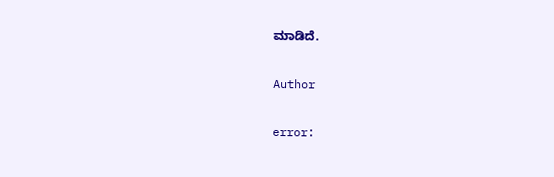ಮಾಡಿದೆ.

Author

error: